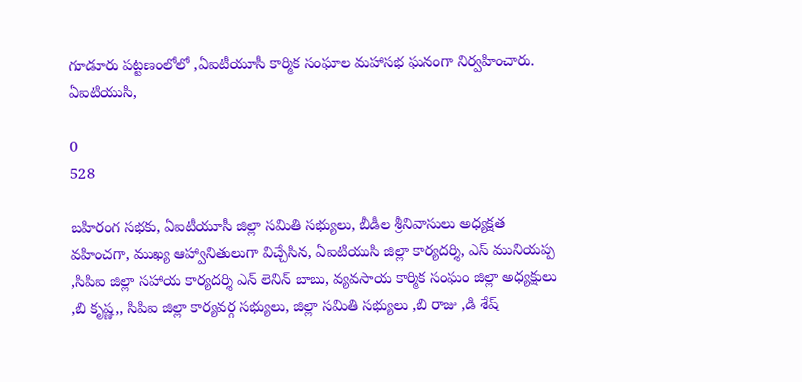గూడూరు పట్టణంలోలో ,ఏఐటీయూసీ కార్మిక సంఘాల మహాసభ ఘనంగా నిర్వహించారు. ఏఐటియుసి,

0
528

బహిరంగ సభకు, ఏఐటీయూసీ జిల్లా సమితి సభ్యులు, బీడీల శ్రీనివాసులు అధ్యక్షత వహించగా, ముఖ్య ఆహ్వానితులుగా విచ్చేసిన, ఏఐటియుసి జిల్లా కార్యదర్శి, ఎస్ మునియప్ప ,సిపిఐ జిల్లా సహాయ కార్యదర్శి ఎన్ లెనిన్ బాబు, వ్యవసాయ కార్మిక సంఘం జిల్లా అధ్యక్షులు ,బి కృష్ణ,, సిపిఐ జిల్లా కార్యవర్గ సభ్యులు, జిల్లా సమితి సభ్యులు ,బి రాజు ,డి శేష్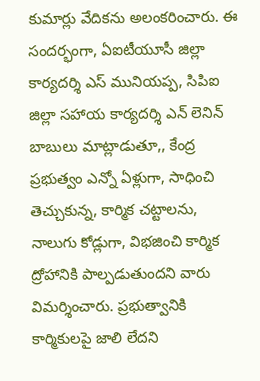కుమార్లు వేదికను అలంకరించారు. ఈ సందర్భంగా, ఏఐటీయూసీ జిల్లా కార్యదర్శి ఎస్ మునియప్ప, సిపిఐ జిల్లా సహాయ కార్యదర్శి ఎన్ లెనిన్ బాబులు మాట్లాడుతూ,, కేంద్ర ప్రభుత్వం ఎన్నో ఏళ్లుగా, సాధించి తెచ్చుకున్న, కార్మిక చట్టాలను, నాలుగు కోడ్లుగా, విభజించి కార్మిక ద్రోహానికి పాల్పడుతుందని వారు విమర్శించారు. ప్రభుత్వానికి కార్మికులపై జాలి లేదని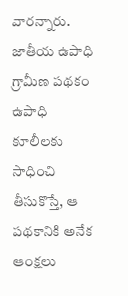వారన్నారు. జాతీయ ఉపాధి గ్రామీణ పథకం ఉపాధి కూలీలకు సాధించి తీసుకొస్తే, ఆ పథకానికి అనేక ఆంక్షలు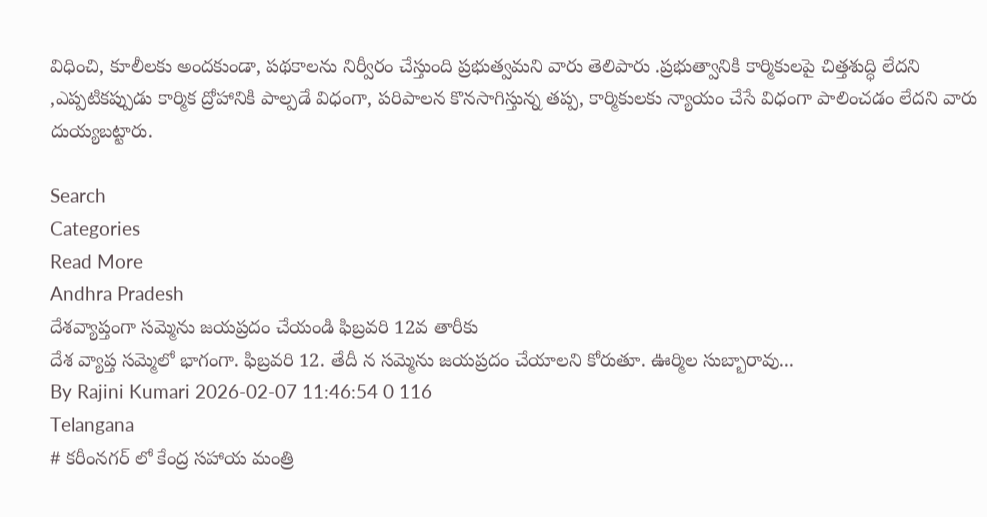విధించి, కూలీలకు అందకుండా, పథకాలను నిర్వీరం చేస్తుంది ప్రభుత్వమని వారు తెలిపారు .ప్రభుత్వానికి కార్మికులపై చిత్తశుద్ధి లేదని ,ఎప్పటికప్పుడు కార్మిక ద్రోహానికి పాల్పడే విధంగా, పరిపాలన కొనసాగిస్తున్న తప్ప, కార్మికులకు న్యాయం చేసే విధంగా పాలించడం లేదని వారు దుయ్యబట్టారు.

Search
Categories
Read More
Andhra Pradesh
దేశవ్యాప్తంగా సమ్మెను జయప్రదం చేయండి ఫిబ్రవరి 12వ తారీకు
దేశ వ్యాప్త సమ్మెలో భాగంగా. ఫిబ్రవరి 12. తేదీ న సమ్మెను జయప్రదం చేయాలని కోరుతూ. ఊర్మిల సుబ్బారావు...
By Rajini Kumari 2026-02-07 11:46:54 0 116
Telangana
# కరీంనగర్ లో కేంద్ర సహాయ మంత్రి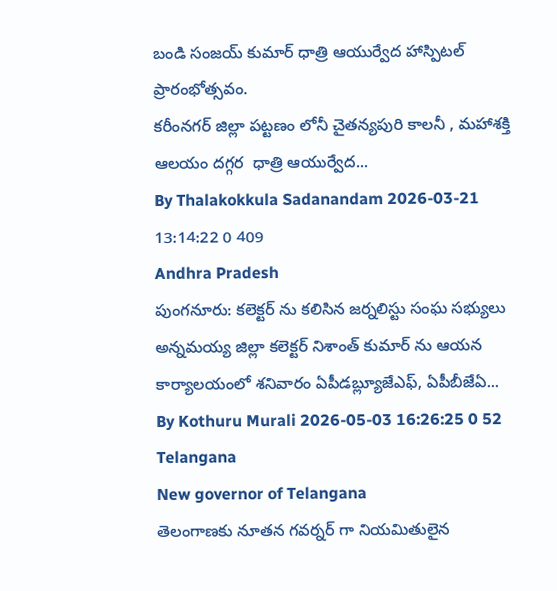బండి సంజయ్ కుమార్ ధాత్రి ఆయుర్వేద హాస్పిటల్ ప్రారంభోత్సవం.
కరీంనగర్ జిల్లా పట్టణం లోనీ చైతన్యపురి కాలనీ , మహాశక్తి ఆలయం దగ్గర  ధాత్రి ఆయుర్వేద...
By Thalakokkula Sadanandam 2026-03-21 13:14:22 0 409
Andhra Pradesh
పుంగనూరు: కలెక్టర్ ను కలిసిన జర్నలిస్టు సంఘ సభ్యులు
అన్నమయ్య జిల్లా కలెక్టర్ నిశాంత్ కుమార్ ను ఆయన కార్యాలయంలో శనివారం ఏపీడబ్ల్యూజేఎఫ్, ఏపీబీజేఏ...
By Kothuru Murali 2026-05-03 16:26:25 0 52
Telangana
New governor of Telangana
తెలంగాణకు నూతన గవర్నర్ గా నియమితులైన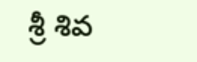శ్రీ శివ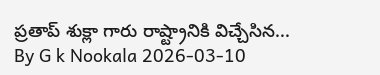ప్రతాప్ శుక్లా గారు రాష్ట్రానికి విచ్చేసిన...
By G k Nookala 2026-03-10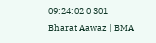09:24:02 0 301
Bharat Aawaz | BMA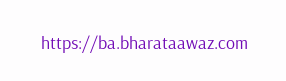https://ba.bharataawaz.com